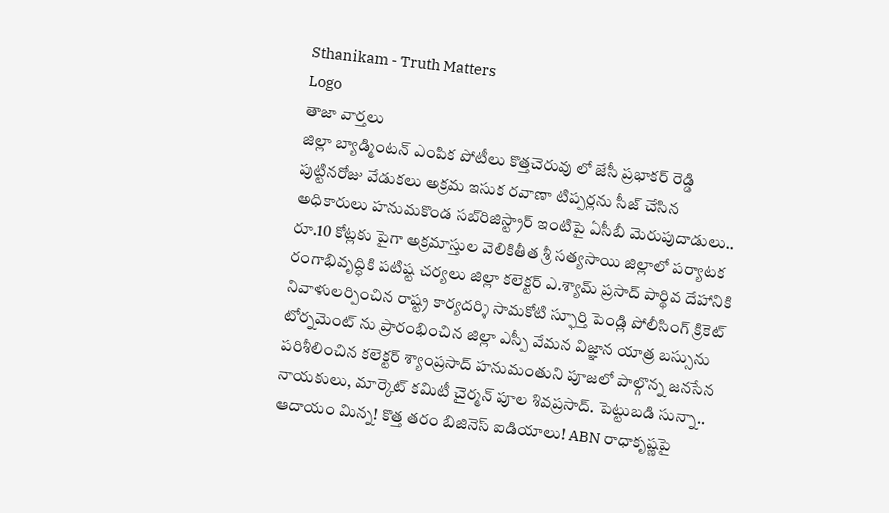Sthanikam - Truth Matters
Logo
తాజా వార్తలు
జిల్లా బ్యాడ్మింటన్ ఎంపిక పోటీలు కొత్తచెరువు లో జేసీ ప్రభాకర్ రెడ్డి పుట్టినరోజు వేడుకలు అక్రమ ఇసుక రవాణా టిప్పర్లను సీజ్ చేసిన అధికారులు హనుమకొండ సబ్‌రిజిస్ట్రార్ ఇంటిపై ఏసీబీ మెరుపుదాడులు.. రూ.10 కోట్లకు పైగా అక్రమాస్తుల వెలికితీత శ్రీ సత్యసాయి జిల్లాలో పర్యాటక రంగాభివృద్ధికి పటిష్ట చర్యలు జిల్లా కలెక్టర్ ఎ.శ్యామ్ ప్రసాద్ పార్థివ దేహానికి నివాళులర్పించిన రాష్ట్ర కార్యదర్శి సామకోటి స్ఫూర్తి పెండ్లి పోలీసింగ్ క్రికెట్ టోర్నమెంట్ ను ప్రారంభించిన జిల్లా ఎస్పీ వేమన విజ్ఞాన యాత్ర బస్సును పరిశీలించిన కలెక్టర్ శ్యాంప్రసాద్ హనుమంతుని పూజలో పాల్గొన్న జనసేన నాయకులు, మార్కెట్ కమిటీ చైర్మన్ పూల శివప్రసాద్. పెట్టుబడి సున్నా.. ఆదాయం మిన్న! కొత్త తరం బిజినెస్ ఐడియాలు! ABN రాధాకృష్ణపై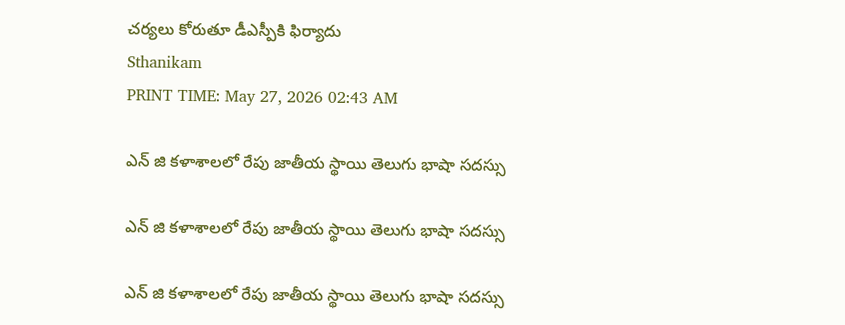చర్యలు కోరుతూ డీఎస్పీకి ఫిర్యాదు
Sthanikam
PRINT TIME: May 27, 2026 02:43 AM

ఎన్ జి కళాశాలలో రేపు జాతీయ స్థాయి తెలుగు భాషా సదస్సు

ఎన్ జి కళాశాలలో రేపు జాతీయ స్థాయి తెలుగు భాషా సదస్సు

ఎన్ జి కళాశాలలో రేపు జాతీయ స్థాయి తెలుగు భాషా సదస్సు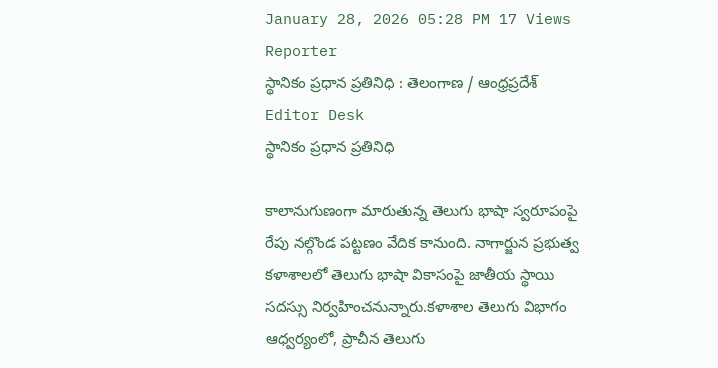January 28, 2026 05:28 PM 17 Views
Reporter
స్థానికం ప్రధాన ప్రతినిధి : తెలంగాణ / ఆంధ్రప్రదేశ్
Editor Desk
స్థానికం ప్రధాన ప్రతినిధి

కాలానుగుణంగా మారుతున్న తెలుగు భాషా స్వరూపంపై రేపు నల్గొండ పట్టణం వేదిక కానుంది. నాగార్జున ప్రభుత్వ కళాశాలలో తెలుగు భాషా వికాసంపై జాతీయ స్థాయి సదస్సు నిర్వహించనున్నారు.కళాశాల తెలుగు విభాగం ఆధ్వర్యంలో, ప్రాచీన తెలుగు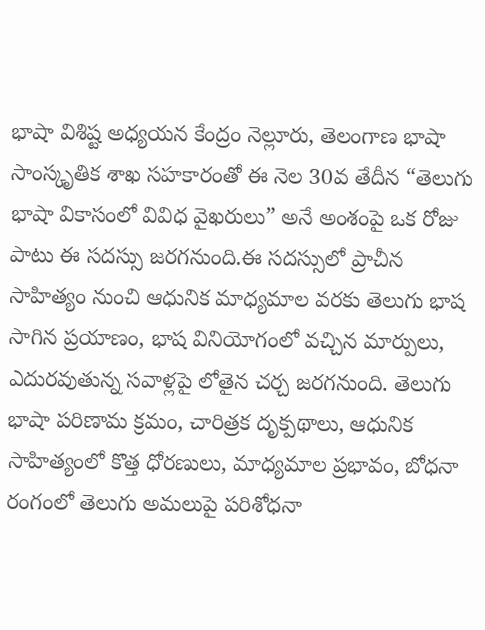భాషా విశిష్ట అధ్యయన కేంద్రం నెల్లూరు, తెలంగాణ భాషా సాంస్కృతిక శాఖ సహకారంతో ఈ నెల 30వ తేదీన “తెలుగు భాషా వికాసంలో వివిధ వైఖరులు” అనే అంశంపై ఒక రోజు పాటు ఈ సదస్సు జరగనుంది.ఈ సదస్సులో ప్రాచీన సాహిత్యం నుంచి ఆధునిక మాధ్యమాల వరకు తెలుగు భాష సాగిన ప్రయాణం, భాష వినియోగంలో వచ్చిన మార్పులు, ఎదురవుతున్న సవాళ్లపై లోతైన చర్చ జరగనుంది. తెలుగు భాషా పరిణామ క్రమం, చారిత్రక దృక్పథాలు, ఆధునిక సాహిత్యంలో కొత్త ధోరణులు, మాధ్యమాల ప్రభావం, బోధనా రంగంలో తెలుగు అమలుపై పరిశోధనా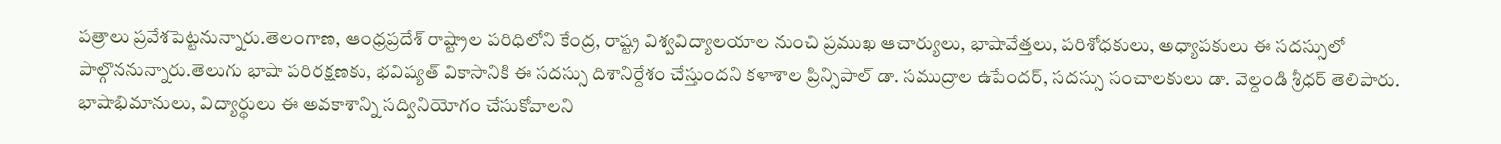పత్రాలు ప్రవేశపెట్టనున్నారు.తెలంగాణ, ఆంధ్రప్రదేశ్ రాష్ట్రాల పరిధిలోని కేంద్ర, రాష్ట్ర విశ్వవిద్యాలయాల నుంచి ప్రముఖ ఆచార్యులు, భాషావేత్తలు, పరిశోధకులు, అధ్యాపకులు ఈ సదస్సులో పాల్గొననున్నారు.తెలుగు భాషా పరిరక్షణకు, భవిష్యత్ వికాసానికి ఈ సదస్సు దిశానిర్దేశం చేస్తుందని కళాశాల ప్రిన్సిపాల్ డా. సముద్రాల ఉపేందర్, సదస్సు సంచాలకులు డా. వెల్దండి శ్రీధర్ తెలిపారు. భాషాభిమానులు, విద్యార్థులు ఈ అవకాశాన్ని సద్వినియోగం చేసుకోవాలని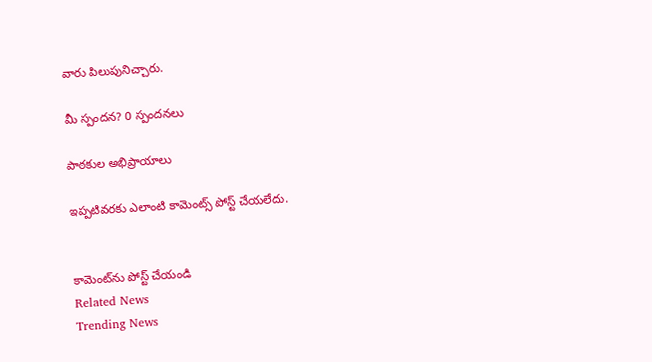వారు పిలుపునిచ్చారు.

మీ స్పందన? 0 స్పందనలు

పాఠకుల అభిప్రాయాలు

ఇప్పటివరకు ఎలాంటి కామెంట్స్ పోస్ట్ చేయలేదు.


కామెంట్‌ను పోస్ట్ చేయండి
Related News
Trending News